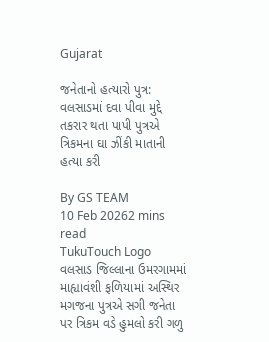Gujarat

જનેતાનો હત્યારો પુત્ર: વલસાડમાં દવા પીવા મુદ્દે તકરાર થતા પાપી પુત્રએ ત્રિકમના ઘા ઝીંકી માતાની હત્યા કરી

By GS TEAM
10 Feb 20262 mins read
TukuTouch Logo
વલસાડ જિલ્લાના ઉમરગામમાં માહ્યાવંશી ફળિયામાં અસ્થિર મગજના પુત્રએ સગી જનેતા પર ત્રિકમ વડે હુમલો કરી ગળુ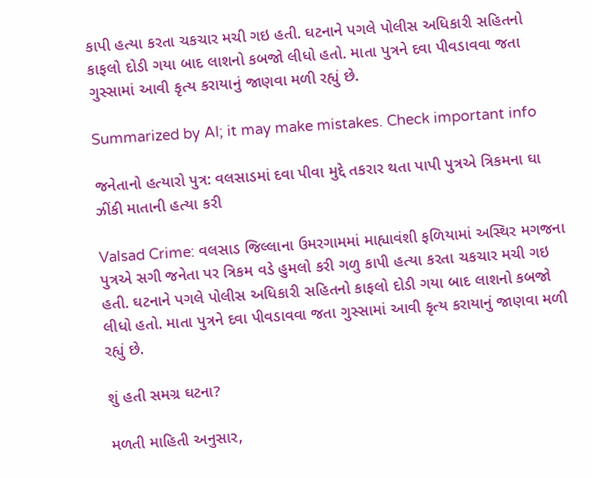કાપી હત્યા કરતા ચકચાર મચી ગઇ હતી. ઘટનાને પગલે પોલીસ અધિકારી સહિતનો કાફલો દોડી ગયા બાદ લાશનો કબજો લીધો હતો. માતા પુત્રને દવા પીવડાવવા જતા ગુસ્સામાં આવી કૃત્ય કરાયાનું જાણવા મળી રહ્યું છે.

Summarized by AI; it may make mistakes. Check important info

જનેતાનો હત્યારો પુત્ર: વલસાડમાં દવા પીવા મુદ્દે તકરાર થતા પાપી પુત્રએ ત્રિકમના ઘા ઝીંકી માતાની હત્યા કરી

Valsad Crime: વલસાડ જિલ્લાના ઉમરગામમાં માહ્યાવંશી ફળિયામાં અસ્થિર મગજના પુત્રએ સગી જનેતા પર ત્રિકમ વડે હુમલો કરી ગળુ કાપી હત્યા કરતા ચકચાર મચી ગઇ હતી. ઘટનાને પગલે પોલીસ અધિકારી સહિતનો કાફલો દોડી ગયા બાદ લાશનો કબજો લીધો હતો. માતા પુત્રને દવા પીવડાવવા જતા ગુસ્સામાં આવી કૃત્ય કરાયાનું જાણવા મળી રહ્યું છે.

શું હતી સમગ્ર ઘટના?

મળતી માહિતી અનુસાર,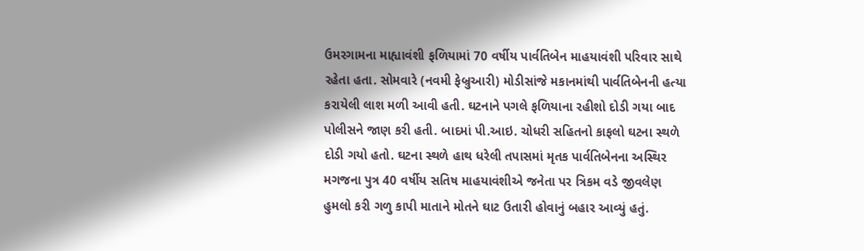ઉમરગામના માહ્યાવંશી ફળિયામાં 70 વર્ષીય પાર્વતિબેન માહયાવંશી પરિવાર સાથે રહેતા હતા. સોમવારે (નવમી ફેબ્રુઆરી) મોડીસાંજે મકાનમાંથી પાર્વતિબેનની હત્યા કરાયેલી લાશ મળી આવી હતી. ઘટનાને પગલે ફળિયાના રહીશો દોડી ગયા બાદ પોલીસને જાણ કરી હતી. બાદમાં પી.આઇ. ચોધરી સહિતનો કાફલો ઘટના સ્થળે દોડી ગયો હતો. ઘટના સ્થળે હાથ ધરેલી તપાસમાં મૃતક પાર્વતિબેનના અસ્થિર મગજના પુત્ર 40 વર્ષીય સતિષ માહયાવંશીએ જનેતા પર ત્રિકમ વડે જીવલેણ હુમલો કરી ગળુ કાપી માતાને મોતને ઘાટ ઉતારી હોવાનું બહાર આવ્યું હતું.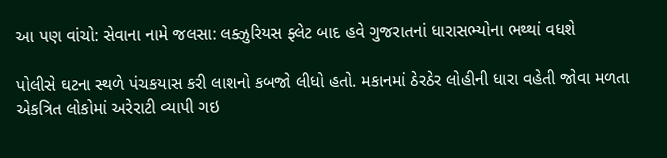આ પણ વાંચો: સેવાના નામે જલસા: લક્ઝુરિયસ ફ્લેટ બાદ હવે ગુજરાતનાં ધારાસભ્યોના ભથ્થાં વધશે

પોલીસે ઘટના સ્થળે પંચકયાસ કરી લાશનો કબજો લીધો હતો. મકાનમાં ઠેરઠેર લોહીની ધારા વહેતી જોવા મળતા એકત્રિત લોકોમાં અરેરાટી વ્યાપી ગઇ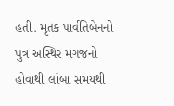હતી. મૃતક પાર્વતિબેનનો પુત્ર અસ્થિર મગજનો હોવાથી લાંબા સમયથી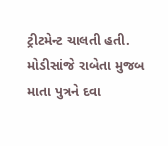ટ્રીટમેન્ટ ચાલતી હતી. મોડીસાંજે રાબેતા મુજબ માતા પુત્રને દવા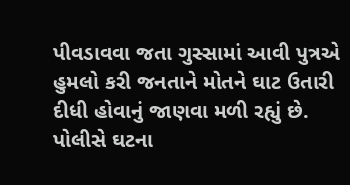પીવડાવવા જતા ગુસ્સામાં આવી પુત્રએ હુમલો કરી જનતાને મોતને ઘાટ ઉતારી દીધી હોવાનું જાણવા મળી રહ્યું છે. પોલીસે ઘટના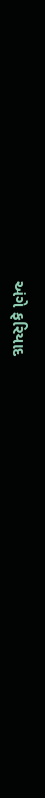અંગે ફરિયાદ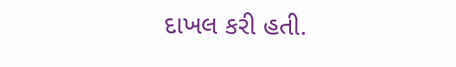દાખલ કરી હતી.